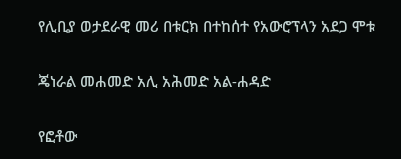የሊቢያ ወታደራዊ መሪ በቱርክ በተከሰተ የአውሮፕላን አደጋ ሞቱ

ጄነራል መሐመድ አሊ አሕመድ አል-ሐዳድ

የፎቶው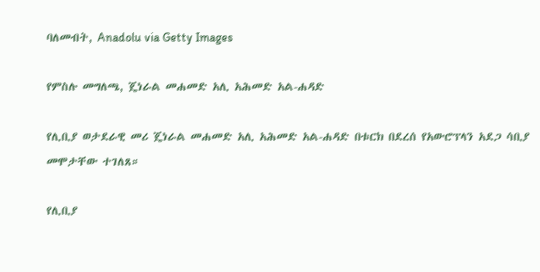ባለመብት, Anadolu via Getty Images

የምስሉ መግለጫ, ጄነራል መሐመድ አሊ አሕመድ አል-ሐዳድ

የሊቢያ ወታደራዊ መሪ ጄነራል መሐመድ አሊ አሕመድ አል-ሐዳድ በቱርክ በደረሰ የአውሮፕላን አደጋ ሳቢያ መሞታቸው ተገለጸ።

የሊቢያ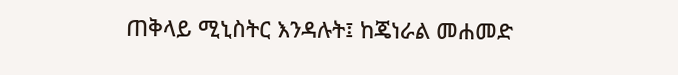ጠቅላይ ሚኒስትር እንዳሉት፤ ከጄነራል መሐመድ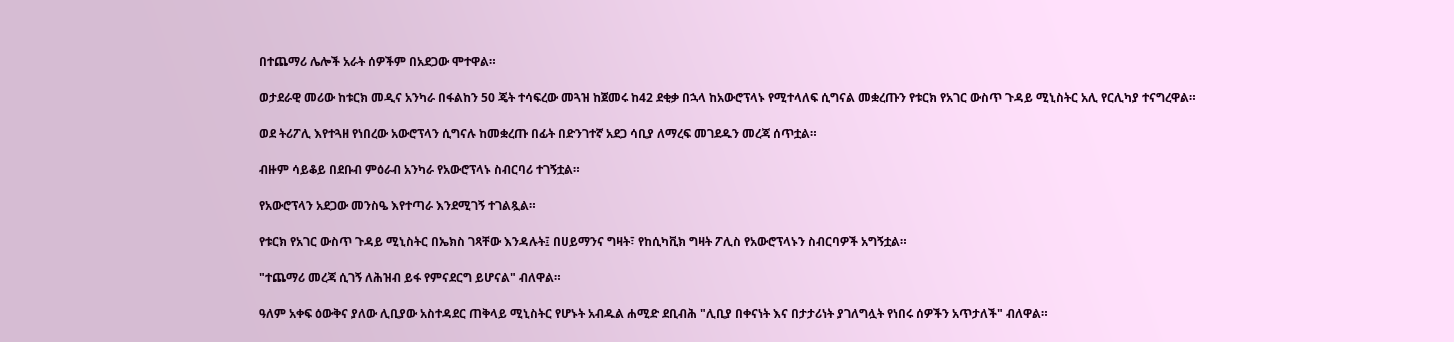በተጨማሪ ሌሎች አራት ሰዎችም በአደጋው ሞተዋል።

ወታደራዊ መሪው ከቱርክ መዲና አንካራ በፋልከን 50 ጄት ተሳፍረው መጓዝ ከጀመሩ ከ42 ደቂቃ በኋላ ከአውሮፕላኑ የሚተላለፍ ሲግናል መቋረጡን የቱርክ የአገር ውስጥ ጉዳይ ሚኒስትር አሊ የርሊካያ ተናግረዋል።

ወደ ትሪፖሊ እየተጓዘ የነበረው አውሮፕላን ሲግናሉ ከመቋረጡ በፊት በድንገተኛ አደጋ ሳቢያ ለማረፍ መገደዱን መረጃ ሰጥቷል።

ብዙም ሳይቆይ በደቡብ ምዕራብ አንካራ የአውሮፕላኑ ስብርባሪ ተገኝቷል።

የአውሮፕላን አደጋው መንስዔ እየተጣራ እንደሚገኝ ተገልጿል።

የቱርክ የአገር ውስጥ ጉዳይ ሚኒስትር በኤክስ ገጻቸው እንዳሉት፤ በሀይማንና ግዛት፣ የከሲካቪክ ግዛት ፖሊስ የአውሮፕላኑን ስብርባዎች አግኝቷል።

"ተጨማሪ መረጃ ሲገኝ ለሕዝብ ይፋ የምናደርግ ይሆናል" ብለዋል።

ዓለም አቀፍ ዕውቅና ያለው ሊቢያው አስተዳደር ጠቅላይ ሚኒስትር የሆኑት አብዱል ሐሚድ ደቢብሕ "ሊቢያ በቀናነት እና በታታሪነት ያገለግሏት የነበሩ ሰዎችን አጥታለች" ብለዋል።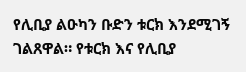የሊቢያ ልዑካን ቡድን ቱርክ እንደሚገኝ ገልጸዋል። የቱርክ እና የሊቢያ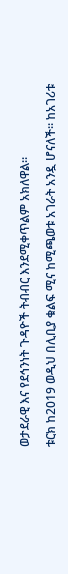ወታደራዊ እና የደኅንነት ጉዳዮች ትብብር እንደሚቀጥልም አክለዋል።

ቱርክ ከ2019 ወዲህ በሊቢያ ቁልፍ ሚና ከሚጫወቱ አገራት አንዷ ሆናለች። ከአገሪቱ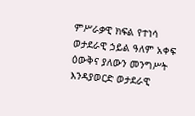ምሥራቃዊ ክፍል የተነሳ ወታደራዊ ኃይል ዓለም አቀፍ ዕውቅና ያለውን መንግሥት እንዳያወርድ ወታደራዊ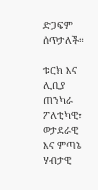ድጋፍም ሰጥታለች።

ቱርክ እና ሊቢያ ጠንካራ ፖለቲካዊ፣ ወታደራዊ እና ምጣኔ ሃብታዊ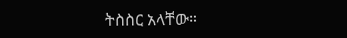ትስስር አላቸው።